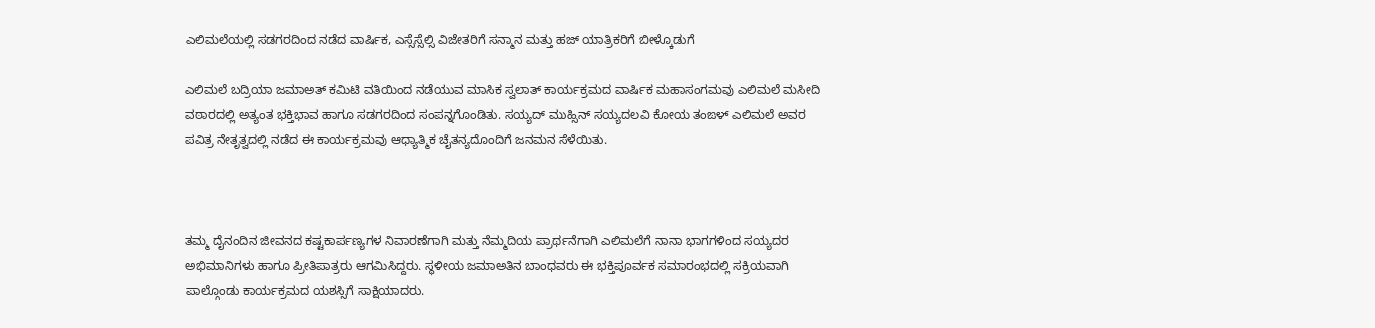ಎಲಿಮಲೆಯಲ್ಲಿ ಸಡಗರದಿಂದ ನಡೆದ ವಾರ್ಷಿಕ, ಎಸ್ಸೆಸ್ಸೆಲ್ಸಿ ವಿಜೇತರಿಗೆ ಸನ್ಮಾನ ಮತ್ತು ಹಜ್ ಯಾತ್ರಿಕರಿಗೆ ಬೀಳ್ಕೊಡುಗೆ

ಎಲಿಮಲೆ ಬದ್ರಿಯಾ ಜಮಾಅತ್ ಕಮಿಟಿ ವತಿಯಿಂದ ನಡೆಯುವ ಮಾಸಿಕ ಸ್ವಲಾತ್ ಕಾರ್ಯಕ್ರಮದ ವಾರ್ಷಿಕ ಮಹಾಸಂಗಮವು ಎಲಿಮಲೆ ಮಸೀದಿ ವಠಾರದಲ್ಲಿ ಅತ್ಯಂತ ಭಕ್ತಿಭಾವ ಹಾಗೂ ಸಡಗರದಿಂದ ಸಂಪನ್ನಗೊಂಡಿತು. ಸಯ್ಯದ್ ಮುಹ್ಸಿನ್ ಸಯ್ಯದಲವಿ ಕೋಯ ತಂಙಳ್ ಎಲಿಮಲೆ ಅವರ ಪವಿತ್ರ ನೇತೃತ್ವದಲ್ಲಿ ನಡೆದ ಈ ಕಾರ್ಯಕ್ರಮವು ಆಧ್ಯಾತ್ಮಿಕ ಚೈತನ್ಯದೊಂದಿಗೆ ಜನಮನ ಸೆಳೆಯಿತು.



ತಮ್ಮ ದೈನಂದಿನ ಜೀವನದ ಕಷ್ಟಕಾರ್ಪಣ್ಯಗಳ ನಿವಾರಣೆಗಾಗಿ ಮತ್ತು ನೆಮ್ಮದಿಯ ಪ್ರಾರ್ಥನೆಗಾಗಿ ಎಲಿಮಲೆಗೆ ನಾನಾ ಭಾಗಗಳಿಂದ ಸಯ್ಯದರ ಅಭಿಮಾನಿಗಳು ಹಾಗೂ ಪ್ರೀತಿಪಾತ್ರರು ಆಗಮಿಸಿದ್ದರು. ಸ್ಥಳೀಯ ಜಮಾಅತಿನ ಬಾಂಧವರು ಈ ಭಕ್ತಿಪೂರ್ವಕ ಸಮಾರಂಭದಲ್ಲಿ ಸಕ್ರಿಯವಾಗಿ ಪಾಲ್ಗೊಂಡು ಕಾರ್ಯಕ್ರಮದ ಯಶಸ್ಸಿಗೆ ಸಾಕ್ಷಿಯಾದರು.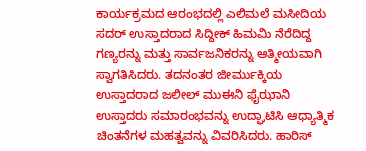ಕಾರ್ಯಕ್ರಮದ ಆರಂಭದಲ್ಲಿ ಎಲಿಮಲೆ ಮಸೀದಿಯ ಸದರ್ ಉಸ್ತಾದರಾದ ಸಿದ್ದೀಕ್ ಹಿಮಮಿ ನೆರೆದಿದ್ದ ಗಣ್ಯರನ್ನು ಮತ್ತು ಸಾರ್ವಜನಿಕರನ್ನು ಆತ್ಮೀಯವಾಗಿ ಸ್ವಾಗತಿಸಿದರು. ತದನಂತರ ಜೀರ್ಮುಕ್ಕಿಯ ಉಸ್ತಾದರಾದ ಜಲೀಲ್ ಮುಈನಿ ಫೈಝಾನಿ ಉಸ್ತಾದರು ಸಮಾರಂಭವನ್ನು ಉದ್ಘಾಟಿಸಿ ಆಧ್ಯಾತ್ಮಿಕ ಚಿಂತನೆಗಳ ಮಹತ್ವವನ್ನು ವಿವರಿಸಿದರು. ಹಾರಿಸ್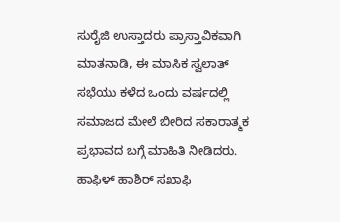ಸುರೈಜಿ ಉಸ್ತಾದರು ಪ್ರಾಸ್ತಾವಿಕವಾಗಿ ಮಾತನಾಡಿ, ಈ ಮಾಸಿಕ ಸ್ವಲಾತ್ ಸಭೆಯು ಕಳೆದ ಒಂದು ವರ್ಷದಲ್ಲಿ ಸಮಾಜದ ಮೇಲೆ ಬೀರಿದ ಸಕಾರಾತ್ಮಕ ಪ್ರಭಾವದ ಬಗ್ಗೆ ಮಾಹಿತಿ ನೀಡಿದರು. ಹಾಫಿಳ್ ಹಾಶಿರ್ ಸಖಾಫಿ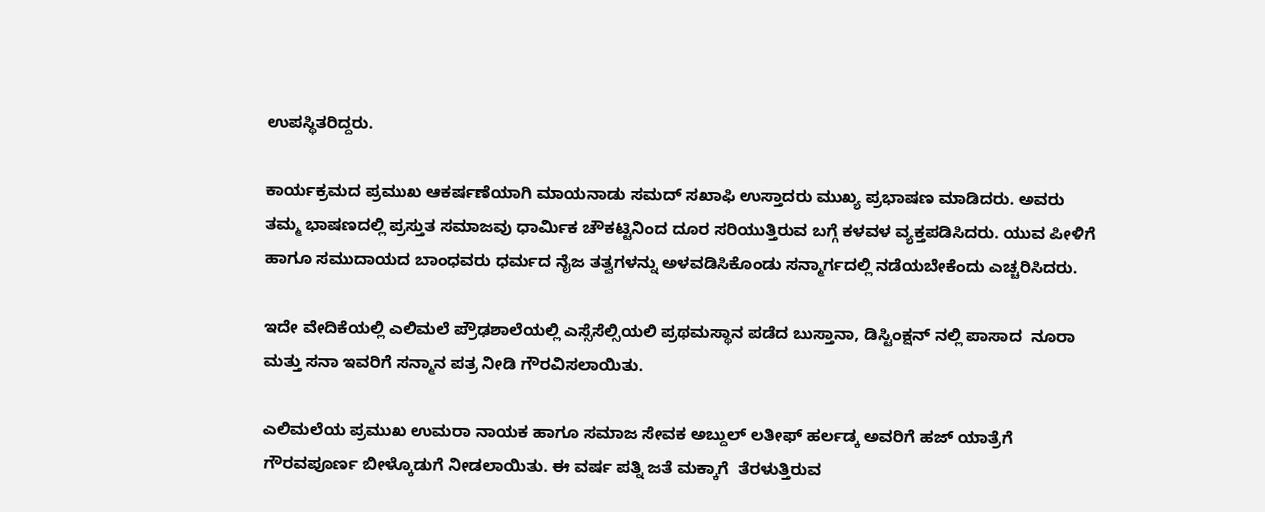ಉಪಸ್ಥಿತರಿದ್ದರು.

ಕಾರ್ಯಕ್ರಮದ ಪ್ರಮುಖ ಆಕರ್ಷಣೆಯಾಗಿ ಮಾಯನಾಡು ಸಮದ್ ಸಖಾಫಿ ಉಸ್ತಾದರು ಮುಖ್ಯ ಪ್ರಭಾಷಣ ಮಾಡಿದರು. ಅವರು ತಮ್ಮ ಭಾಷಣದಲ್ಲಿ ಪ್ರಸ್ತುತ ಸಮಾಜವು ಧಾರ್ಮಿಕ ಚೌಕಟ್ಟಿನಿಂದ ದೂರ ಸರಿಯುತ್ತಿರುವ ಬಗ್ಗೆ ಕಳವಳ ವ್ಯಕ್ತಪಡಿಸಿದರು. ಯುವ ಪೀಳಿಗೆ ಹಾಗೂ ಸಮುದಾಯದ ಬಾಂಧವರು ಧರ್ಮದ ನೈಜ ತತ್ವಗಳನ್ನು ಅಳವಡಿಸಿಕೊಂಡು ಸನ್ಮಾರ್ಗದಲ್ಲಿ ನಡೆಯಬೇಕೆಂದು ಎಚ್ಚರಿಸಿದರು.

ಇದೇ ವೇದಿಕೆಯಲ್ಲಿ ಎಲಿಮಲೆ ಪ್ರೌಢಶಾಲೆಯಲ್ಲಿ ಎಸ್ಸೆಸೆಲ್ಸಿಯಲಿ ಪ್ರಥಮ‌ಸ್ಥಾನ ಪಡೆದ ಬುಸ್ತಾನಾ, ಡಿಸ್ಟಿಂಕ್ಷನ್ ನಲ್ಲಿ ಪಾಸಾದ  ನೂರಾ ಮತ್ತು ಸನಾ ಇವರಿಗೆ ಸನ್ಮಾನ ಪತ್ರ ನೀಡಿ ಗೌರವಿಸಲಾಯಿತು.

ಎಲಿಮಲೆಯ ಪ್ರಮುಖ ಉಮರಾ ನಾಯಕ ಹಾಗೂ ಸಮಾಜ ಸೇವಕ ಅಬ್ದುಲ್ ಲತೀಫ್ ಹರ್ಲಡ್ಕ ಅವರಿಗೆ ಹಜ್ ಯಾತ್ರೆಗೆ  ಗೌರವಪೂರ್ಣ ಬೀಳ್ಕೊಡುಗೆ ನೀಡಲಾಯಿತು. ಈ ವರ್ಷ ಪತ್ನಿ ಜತೆ ಮಕ್ಕಾಗೆ  ತೆರಳುತ್ತಿರುವ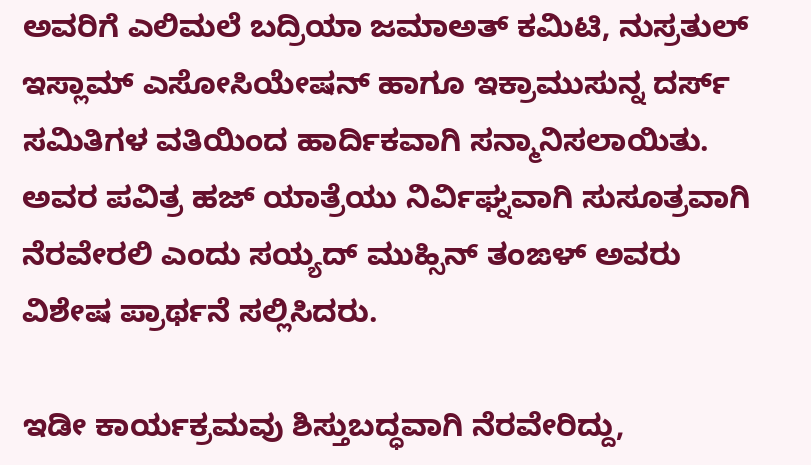ಅವರಿಗೆ ಎಲಿಮಲೆ ಬದ್ರಿಯಾ ಜಮಾಅತ್ ಕಮಿಟಿ, ನುಸ್ರತುಲ್ ಇಸ್ಲಾಮ್ ಎಸೋಸಿಯೇಷನ್ ಹಾಗೂ ಇಕ್ರಾಮುಸುನ್ನ ದರ್ಸ್ ಸಮಿತಿಗಳ ವತಿಯಿಂದ ಹಾರ್ದಿಕವಾಗಿ ಸನ್ಮಾನಿಸಲಾಯಿತು. ಅವರ ಪವಿತ್ರ ಹಜ್ ಯಾತ್ರೆಯು ನಿರ್ವಿಘ್ನವಾಗಿ ಸುಸೂತ್ರವಾಗಿ ನೆರವೇರಲಿ ಎಂದು ಸಯ್ಯದ್ ಮುಹ್ಸಿನ್ ತಂಙಳ್ ಅವರು ವಿಶೇಷ ಪ್ರಾರ್ಥನೆ ಸಲ್ಲಿಸಿದರು.

ಇಡೀ ಕಾರ್ಯಕ್ರಮವು ಶಿಸ್ತುಬದ್ಧವಾಗಿ ನೆರವೇರಿದ್ದು,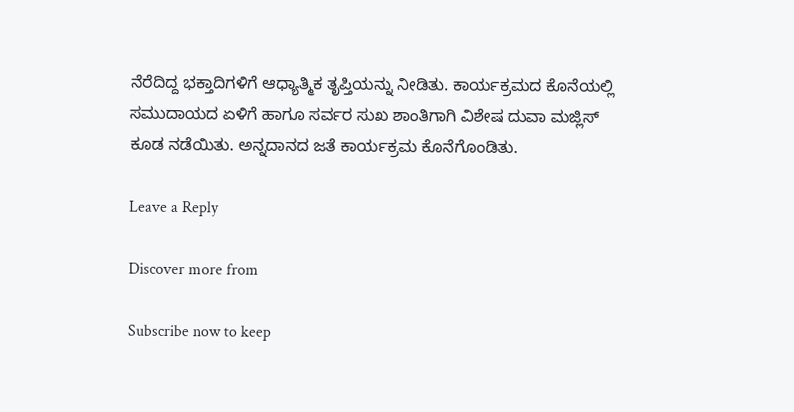ನೆರೆದಿದ್ದ ಭಕ್ತಾದಿಗಳಿಗೆ ಆಧ್ಯಾತ್ಮಿಕ ತೃಪ್ತಿಯನ್ನು ನೀಡಿತು. ಕಾರ್ಯಕ್ರಮದ ಕೊನೆಯಲ್ಲಿ ಸಮುದಾಯದ ಏಳಿಗೆ ಹಾಗೂ ಸರ್ವರ ಸುಖ ಶಾಂತಿಗಾಗಿ ವಿಶೇಷ ದುವಾ ಮಜ್ಲಿಸ್ ಕೂಡ ನಡೆಯಿತು. ಅನ್ನದಾನದ ಜತೆ ಕಾರ್ಯಕ್ರಮ ಕೊನೆಗೊಂಡಿತು.

Leave a Reply

Discover more from

Subscribe now to keep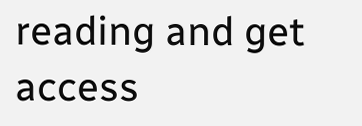reading and get access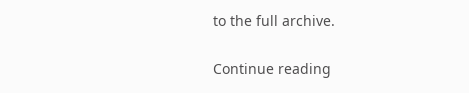to the full archive.

Continue reading